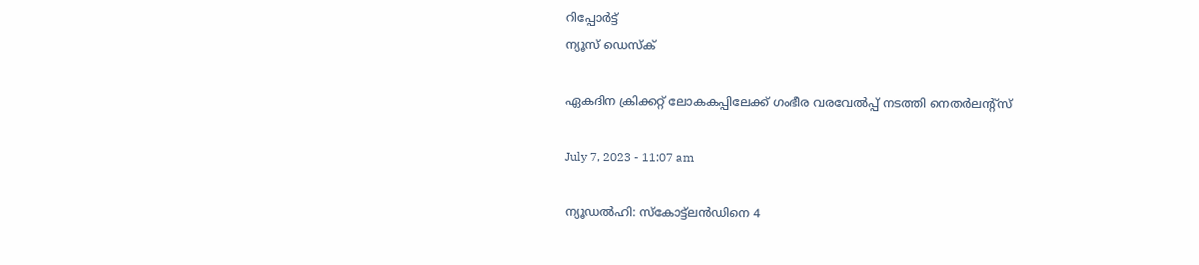റിപ്പോര്‍ട്ട്
ന്യൂസ് ഡെസ്ക്

ഏകദിന ക്രിക്കറ്റ് ലോകകപ്പിലേക്ക് ഗംഭീര വരവേല്‍പ്പ് നടത്തി നെതര്‍ലന്റ്സ്

July 7, 2023 - 11:07 am

ന്യൂഡല്‍ഹി: സ്‌കോട്ട്ലന്‍ഡിനെ 4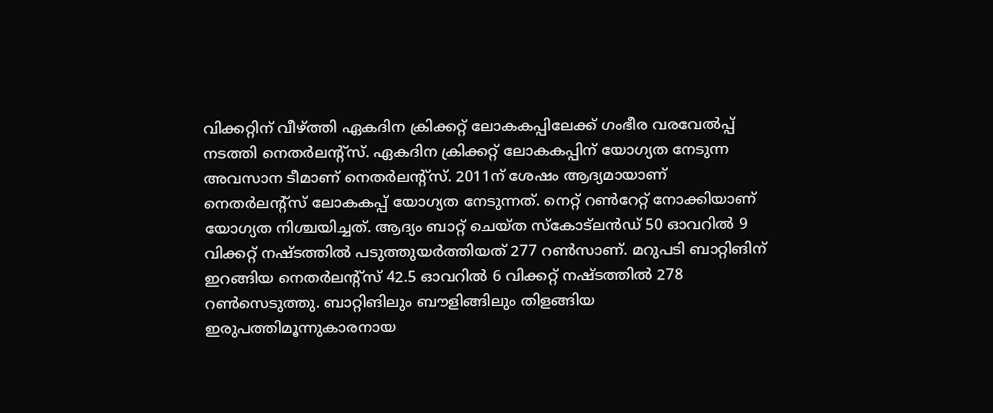വിക്കറ്റിന് വീഴ്ത്തി ഏകദിന ക്രിക്കറ്റ് ലോകകപ്പിലേക്ക് ഗംഭീര വരവേല്‍പ്പ് നടത്തി നെതര്‍ലന്റ്സ്. ഏകദിന ക്രിക്കറ്റ് ലോകകപ്പിന് യോഗ്യത നേടുന്ന അവസാന ടീമാണ് നെതര്‍ലന്റ്സ്. 2011ന് ശേഷം ആദ്യമായാണ് നെതര്‍ലന്റ്സ് ലോകകപ്പ് യോഗ്യത നേടുന്നത്. നെറ്റ് റണ്‍റേറ്റ് നോക്കിയാണ് യോഗ്യത നിശ്ചയിച്ചത്. ആദ്യം ബാറ്റ് ചെയ്ത സ്‌കോട്ലന്‍ഡ് 50 ഓവറില്‍ 9 വിക്കറ്റ് നഷ്ടത്തില്‍ പടുത്തുയര്‍ത്തിയത് 277 റണ്‍സാണ്. മറുപടി ബാറ്റിങിന് ഇറങ്ങിയ നെതര്‍ലന്റ്സ് 42.5 ഓവറില്‍ 6 വിക്കറ്റ് നഷ്ടത്തില്‍ 278 റണ്‍സെടുത്തു. ബാറ്റിങിലും ബൗളിങ്ങിലും തിളങ്ങിയ ഇരുപത്തിമൂന്നുകാരനായ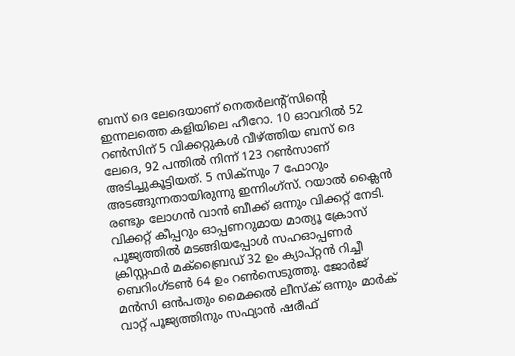ബസ് ദെ ലേദെയാണ് നെതര്‍ലന്റ്സിന്റെ ഇന്നലത്തെ കളിയിലെ ഹീറോ. 10 ഓവറില്‍ 52 റണ്‍സിന് 5 വിക്കറ്റുകള്‍ വീഴ്ത്തിയ ബസ് ദെ ലേദെ, 92 പന്തില്‍ നിന്ന് 123 റണ്‍സാണ് അടിച്ചുകൂട്ടിയത്. 5 സിക്സും 7 ഫോറും അടങ്ങുന്നതായിരുന്നു ഇന്നിംഗ്സ്. റയാല്‍ ക്ലൈന്‍ രണ്ടും ലോഗന്‍ വാന്‍ ബീക്ക് ഒന്നും വിക്കറ്റ് നേടി. വിക്കറ്റ് കീപ്പറും ഓപ്പണറുമായ മാത്യൂ ക്രോസ് പൂജ്യത്തില്‍ മടങ്ങിയപ്പോള്‍ സഹഓപ്പണര്‍ ക്രിസ്റ്റഫര്‍ മക്‌ബ്രൈഡ് 32 ഉം ക്യാപ്റ്റന്‍ റിച്ചീ ബെറിംഗ്ടണ്‍ 64 ഉം റണ്‍സെടുത്തു. ജോര്‍ജ് മന്‍സി ഒന്‍പതും മൈക്കല്‍ ലീസ്‌ക് ഒന്നും മാര്‍ക് വാറ്റ് പൂജ്യത്തിനും സഫ്യാന്‍ ഷരീഫ്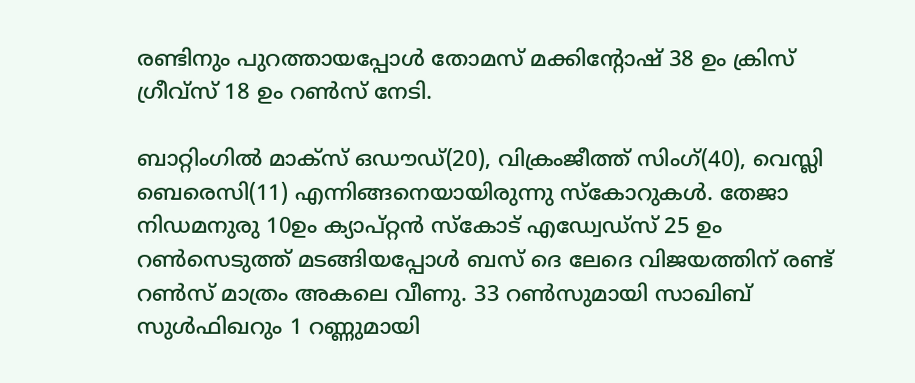രണ്ടിനും പുറത്തായപ്പോള്‍ തോമസ് മക്കിന്റോഷ് 38 ഉം ക്രിസ് ഗ്രീവ്‌സ് 18 ഉം റണ്‍സ് നേടി.

ബാറ്റിംഗില്‍ മാക്‌സ് ഒഡൗഡ്(20), വിക്രംജീത്ത് സിംഗ്(40), വെസ്ലി ബെരെസി(11) എന്നിങ്ങനെയായിരുന്നു സ്‌കോറുകള്‍. തേജാ നിഡമനുരു 10ഉം ക്യാപ്റ്റന്‍ സ്‌കോട് എഡ്വേഡ്‌സ് 25 ഉം റണ്‍സെടുത്ത് മടങ്ങിയപ്പോള്‍ ബസ് ദെ ലേദെ വിജയത്തിന് രണ്ട് റണ്‍സ് മാത്രം അകലെ വീണു. 33 റണ്‍സുമായി സാഖിബ് സുള്‍ഫിഖറും 1 റണ്ണുമായി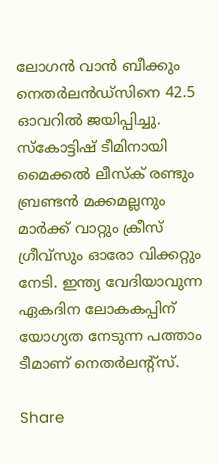ലോഗന്‍ വാന്‍ ബീക്കും നെതര്‍ലന്‍ഡ്‌സിനെ 42.5 ഓവറില്‍ ജയിപ്പിച്ചു. സ്‌കോട്ടിഷ് ടീമിനായി മൈക്കല്‍ ലീസ്‌ക് രണ്ടും ബ്രണ്ടന്‍ മക്കമല്ലനും മാര്‍ക്ക് വാറ്റും ക്രീസ് ഗ്രീവ്‌സും ഓരോ വിക്കറ്റും നേടി. ഇന്ത്യ വേദിയാവുന്ന ഏകദിന ലോകകപ്പിന് യോഗ്യത നേടുന്ന പത്താം ടീമാണ് നെതര്‍ലന്റ്സ്.

Share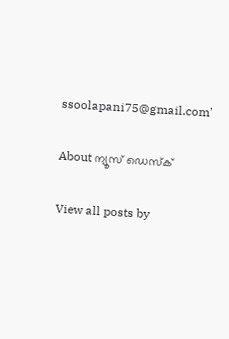ssoolapani75@gmail.com'

About ന്യൂസ് ഡെസ്ക്

View all posts by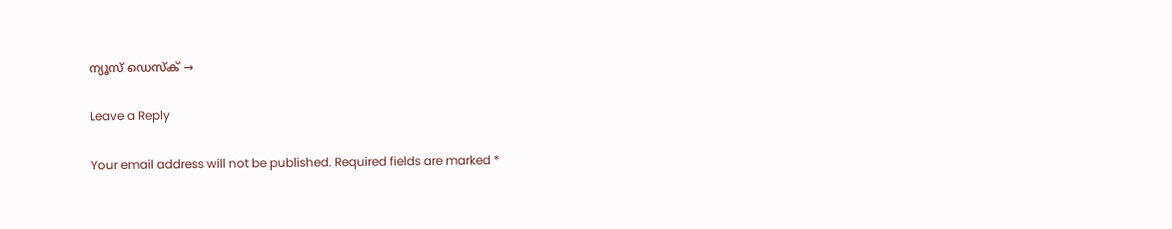ന്യൂസ് ഡെസ്ക് →

Leave a Reply

Your email address will not be published. Required fields are marked *